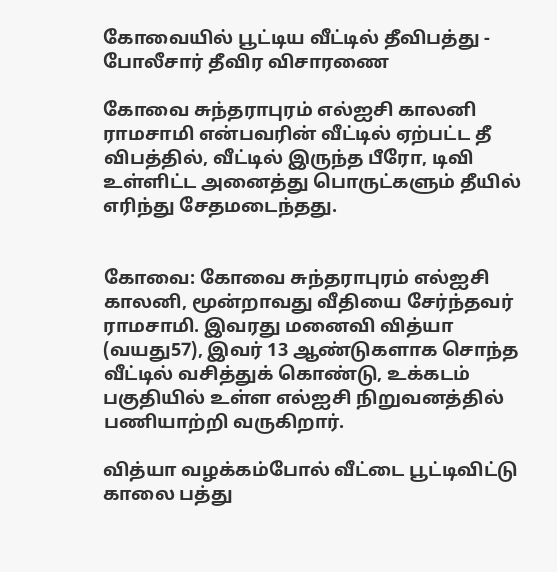கோவையில் பூட்டிய வீட்டில் தீவிபத்து - போலீசார் தீவிர விசாரணை

கோவை சுந்தராபுரம் எல்ஐசி காலனி ராமசாமி என்பவரின் வீட்டில் ஏற்பட்ட தீ விபத்தில், வீட்டில் இருந்த பீரோ, டிவி உள்ளிட்ட அனைத்து பொருட்களும் தீயில் எரிந்து சேதமடைந்தது.


கோவை: கோவை சுந்தராபுரம் எல்ஐசி காலனி, மூன்றாவது வீதியை சேர்ந்தவர் ராமசாமி. இவரது மனைவி வித்யா (வயது57), இவர் 13 ஆண்டுகளாக சொந்த வீட்டில் வசித்துக் கொண்டு, உக்கடம் பகுதியில் உள்ள எல்ஐசி நிறுவனத்தில் பணியாற்றி வருகிறார்.

வித்யா வழக்கம்போல் வீட்டை பூட்டிவிட்டு காலை பத்து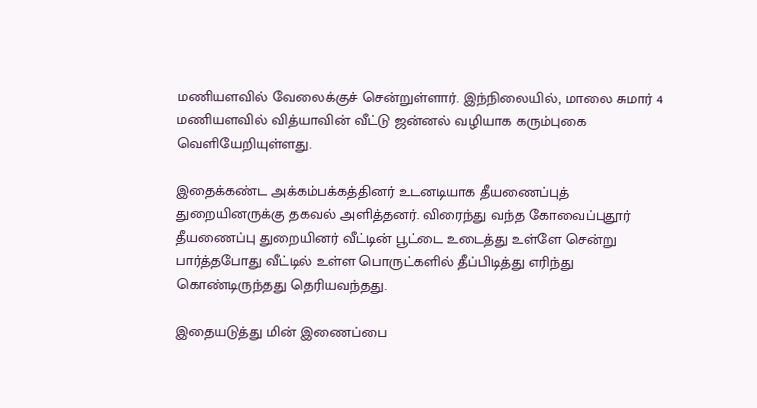மணியளவில் வேலைக்குச் சென்றுள்ளார். இந்நிலையில், மாலை சுமார் 4 மணியளவில் வித்யாவின் வீட்டு ஜன்னல் வழியாக கரும்புகை வெளியேறியுள்ளது.

இதைக்கண்ட அக்கம்பக்கத்தினர் உடனடியாக தீயணைப்புத் துறையினருக்கு தகவல் அளித்தனர். விரைந்து வந்த கோவைப்புதூர் தீயணைப்பு துறையினர் வீட்டின் பூட்டை உடைத்து உள்ளே சென்று பார்த்தபோது வீட்டில் உள்ள பொருட்களில் தீப்பிடித்து எரிந்து கொண்டிருந்தது தெரியவந்தது.

இதையடுத்து மின் இணைப்பை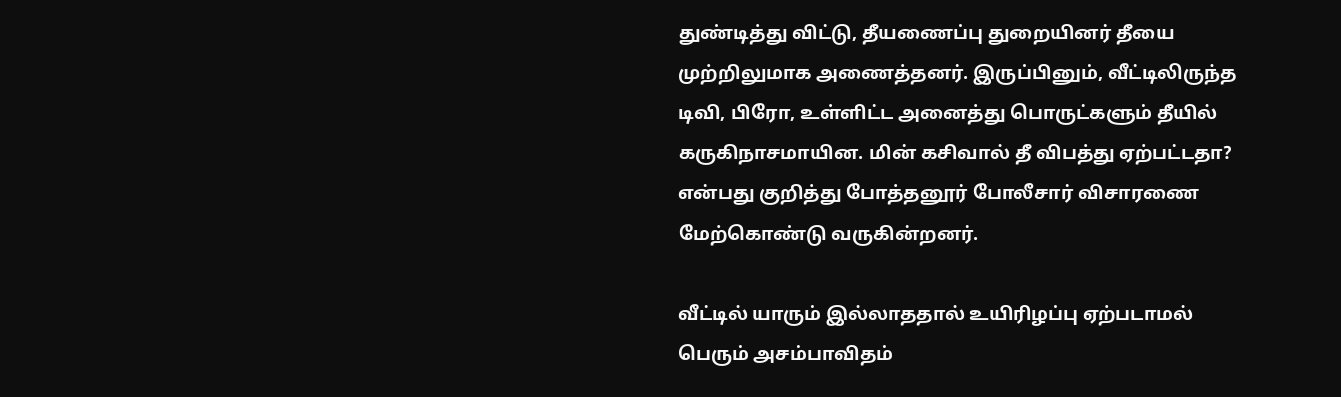துண்டித்து விட்டு, தீயணைப்பு துறையினர் தீயை முற்றிலுமாக அணைத்தனர். இருப்பினும், வீட்டிலிருந்த டிவி, பிரோ, உள்ளிட்ட அனைத்து பொருட்களும் தீயில் கருகிநாசமாயின. மின் கசிவால் தீ விபத்து ஏற்பட்டதா? என்பது குறித்து போத்தனூர் போலீசார் விசாரணை மேற்கொண்டு வருகின்றனர்.

வீட்டில் யாரும் இல்லாததால் உயிரிழப்பு ஏற்படாமல் பெரும் அசம்பாவிதம்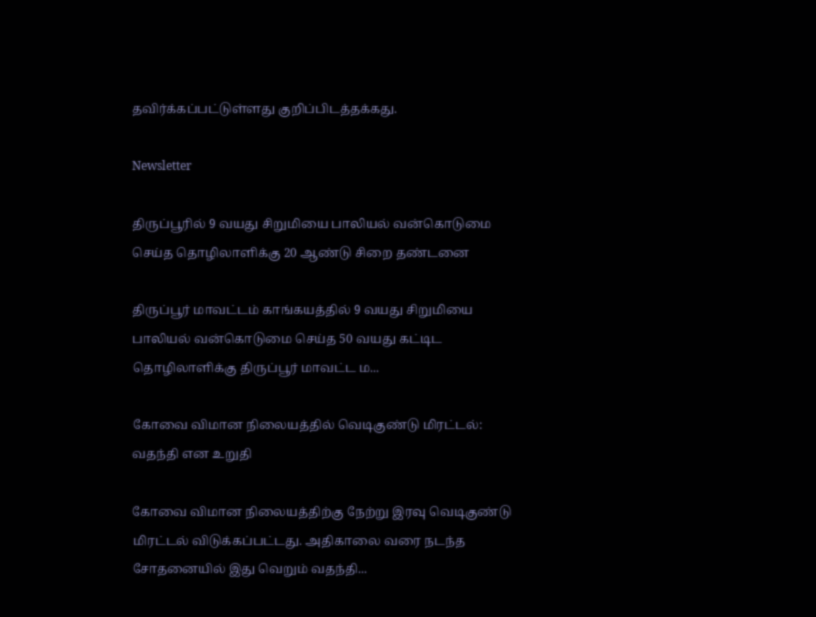தவிர்க்கப்பட்டுள்ளது குறிப்பிடத்தக்கது.

Newsletter

திருப்பூரில் 9 வயது சிறுமியை பாலியல் வன்கொடுமை செய்த தொழிலாளிக்கு 20 ஆண்டு சிறை தண்டனை

திருப்பூர் மாவட்டம் காங்கயத்தில் 9 வயது சிறுமியை பாலியல் வன்கொடுமை செய்த 50 வயது கட்டிட தொழிலாளிக்கு திருப்பூர் மாவட்ட ம...

கோவை விமான நிலையத்தில் வெடிகுண்டு மிரட்டல்: வதந்தி என உறுதி

கோவை விமான நிலையத்திற்கு நேற்று இரவு வெடிகுண்டு மிரட்டல் விடுக்கப்பட்டது. அதிகாலை வரை நடந்த சோதனையில் இது வெறும் வதந்தி...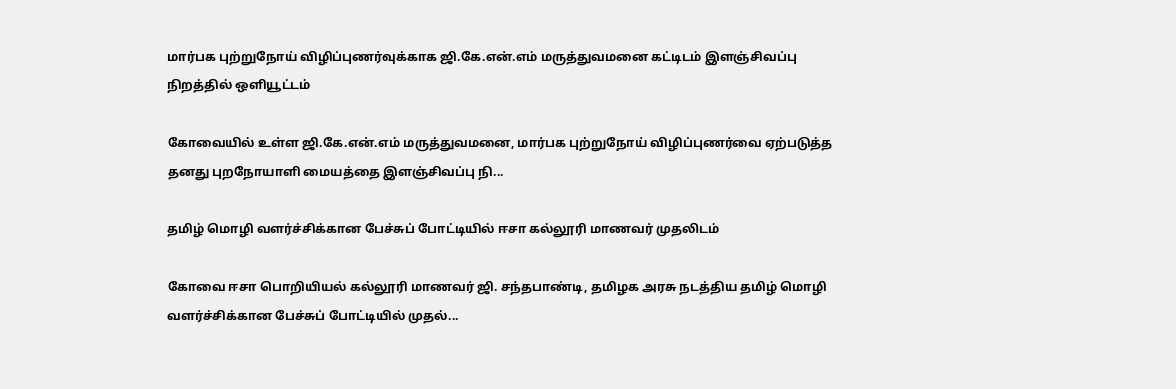மார்பக புற்றுநோய் விழிப்புணர்வுக்காக ஜி.கே.என்.எம் மருத்துவமனை கட்டிடம் இளஞ்சிவப்பு நிறத்தில் ஒளியூட்டம்

கோவையில் உள்ள ஜி.கே.என்.எம் மருத்துவமனை, மார்பக புற்றுநோய் விழிப்புணர்வை ஏற்படுத்த தனது புறநோயாளி மையத்தை இளஞ்சிவப்பு நி...

தமிழ் மொழி வளர்ச்சிக்கான பேச்சுப் போட்டியில் ஈசா கல்லூரி மாணவர் முதலிடம்

கோவை ஈசா பொறியியல் கல்லூரி மாணவர் ஜி. சந்தபாண்டி, தமிழக அரசு நடத்திய தமிழ் மொழி வளர்ச்சிக்கான பேச்சுப் போட்டியில் முதல்...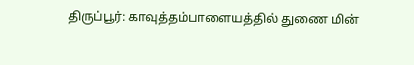திருப்பூர்: காவுத்தம்பாளையத்தில் துணை மின்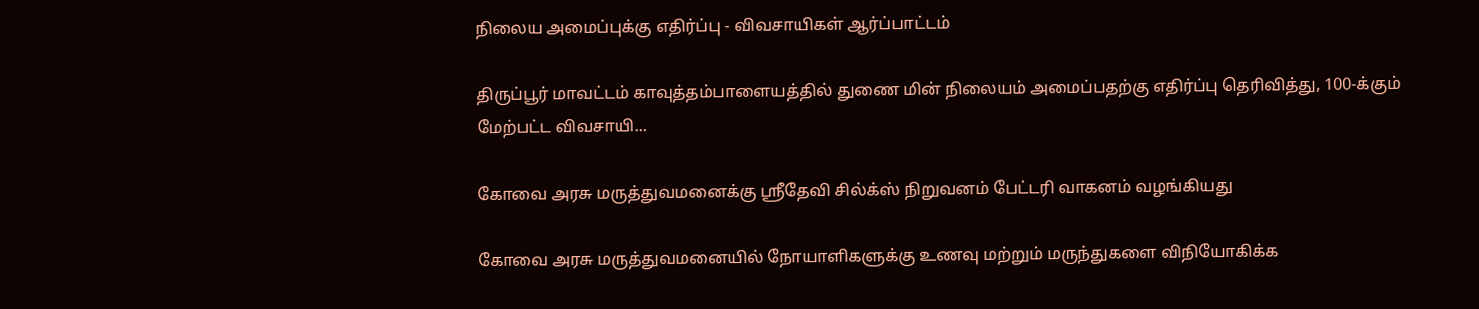நிலைய அமைப்புக்கு எதிர்ப்பு - விவசாயிகள் ஆர்ப்பாட்டம்

திருப்பூர் மாவட்டம் காவுத்தம்பாளையத்தில் துணை மின் நிலையம் அமைப்பதற்கு எதிர்ப்பு தெரிவித்து, 100-க்கும் மேற்பட்ட விவசாயி...

கோவை அரசு மருத்துவமனைக்கு ஸ்ரீதேவி சில்க்ஸ் நிறுவனம் பேட்டரி வாகனம் வழங்கியது

கோவை அரசு மருத்துவமனையில் நோயாளிகளுக்கு உணவு மற்றும் மருந்துகளை விநியோகிக்க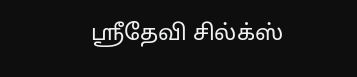ஸ்ரீதேவி சில்க்ஸ்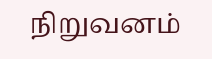நிறுவனம்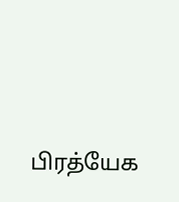பிரத்யேக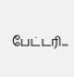பேட்டரி...